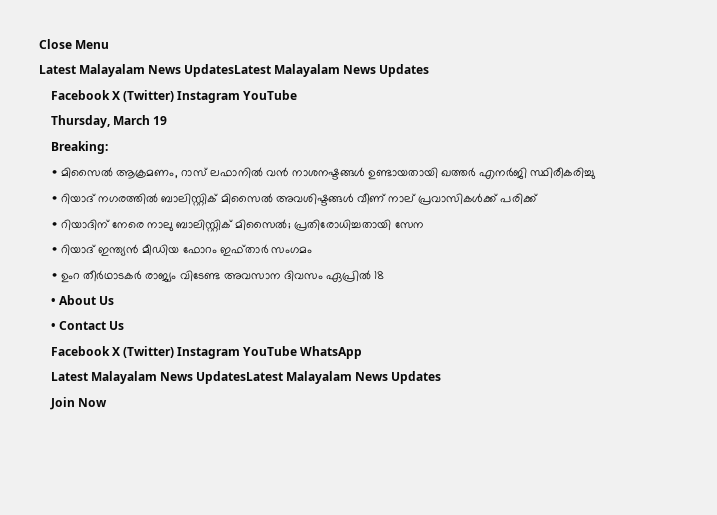Close Menu
Latest Malayalam News UpdatesLatest Malayalam News Updates
    Facebook X (Twitter) Instagram YouTube
    Thursday, March 19
    Breaking:
    • മിസൈൽ ആക്രമണം, റാസ് ലഫാനിൽ വൻ നാശനഷ്ടങ്ങൾ ഉണ്ടായതായി ഖത്തർ എനർജി സ്ഥിരീകരിച്ചു
    • റിയാദ് നഗരത്തിൽ ബാലിസ്റ്റിക് മിസൈൽ അവശിഷ്ടങ്ങൾ വീണ് നാല് പ്രവാസികൾക്ക് പരിക്ക്
    • റിയാദിന് നേരെ നാലു ബാലിസ്റ്റിക് മിസൈല്‍; പ്രതിരോധിച്ചതായി സേന
    • റിയാദ് ഇന്ത്യൻ മീഡിയ ഫോറം ഇഫ്താർ സംഗമം
    • ഉംറ തീര്‍ഥാടകര്‍ രാജ്യം വിടേണ്ട അവസാന ദിവസം ഏപ്രില്‍ 18
    • About Us
    • Contact Us
    Facebook X (Twitter) Instagram YouTube WhatsApp
    Latest Malayalam News UpdatesLatest Malayalam News Updates
    Join Now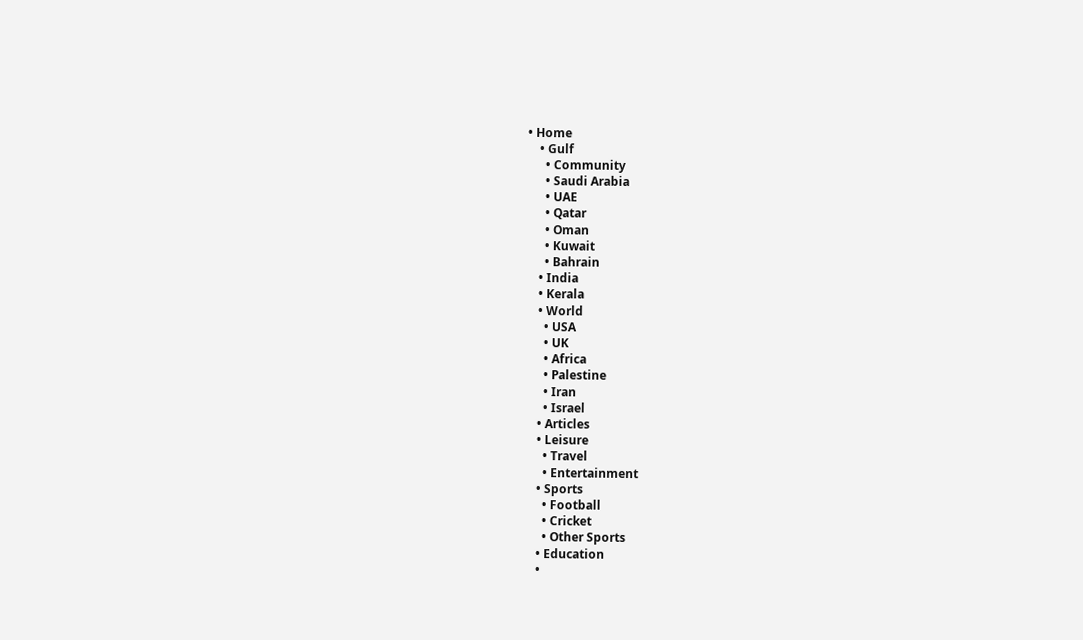• Home
    • Gulf
      • Community
      • Saudi Arabia
      • UAE
      • Qatar
      • Oman
      • Kuwait
      • Bahrain
    • India
    • Kerala
    • World
      • USA
      • UK
      • Africa
      • Palestine
      • Iran
      • Israel
    • Articles
    • Leisure
      • Travel
      • Entertainment
    • Sports
      • Football
      • Cricket
      • Other Sports
    • Education
    •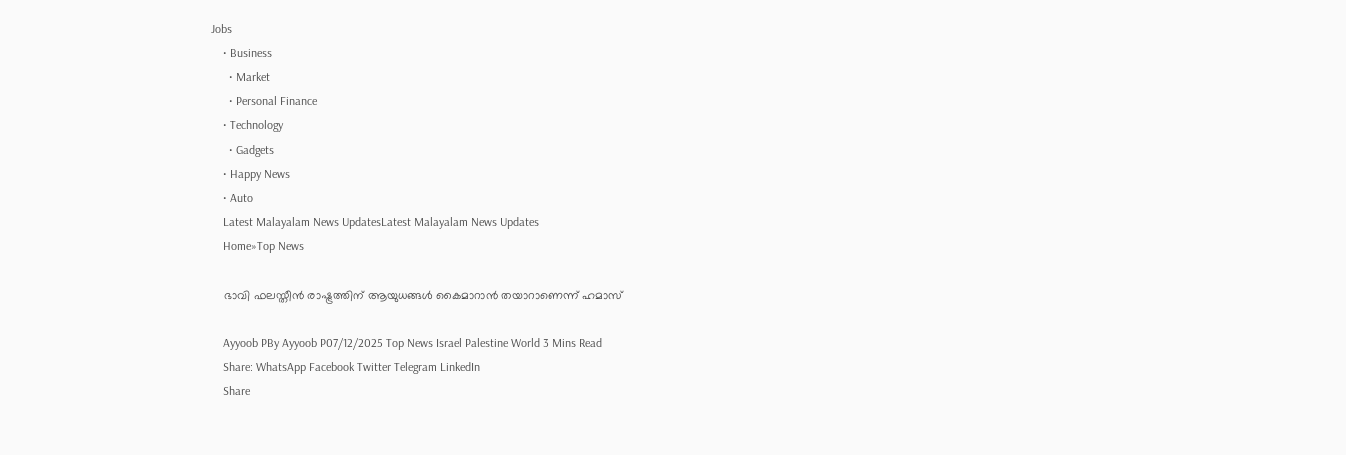Jobs
    • Business
      • Market
      • Personal Finance
    • Technology
      • Gadgets
    • Happy News
    • Auto
    Latest Malayalam News UpdatesLatest Malayalam News Updates
    Home»Top News

    ഭാവി ഫലസ്തീന്‍ രാഷ്ട്രത്തിന് ആയുധങ്ങള്‍ കൈമാറാന്‍ തയാറാണെന്ന് ഹമാസ്

    Ayyoob PBy Ayyoob P07/12/2025 Top News Israel Palestine World 3 Mins Read
    Share: WhatsApp Facebook Twitter Telegram LinkedIn
    Share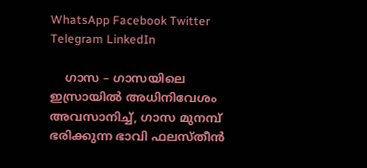WhatsApp Facebook Twitter Telegram LinkedIn

    ഗാസ – ഗാസയിലെ ഇസ്രായില്‍ അധിനിവേശം അവസാനിച്ച്, ഗാസ മുനമ്പ് ഭരിക്കുന്ന ഭാവി ഫലസ്തീന്‍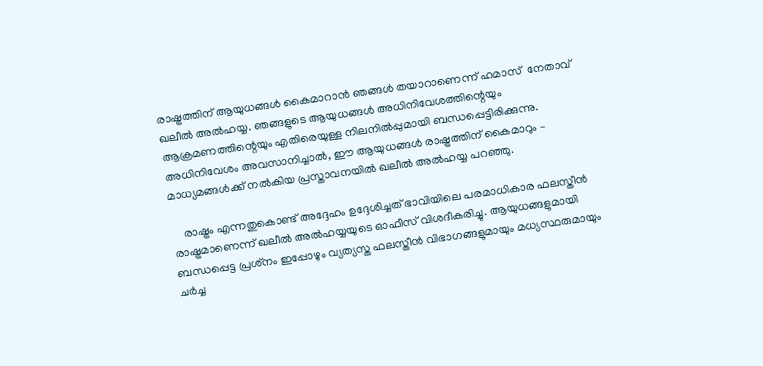രാഷ്ട്രത്തിന് ആയുധങ്ങള്‍ കൈമാറാന്‍ ഞങ്ങൾ തയാറാണെന്ന് ഹമാസ്  നേതാവ് ഖലീല്‍ അല്‍ഹയ്യ. ഞങ്ങളുടെ ആയുധങ്ങള്‍ അധിനിവേശത്തിന്റെയും ആക്രമണത്തിന്റെയും എതിരെയുള്ള നിലനില്‍പ്പുമായി ബന്ധപ്പെട്ടിരിക്കുന്നു. അധിനിവേശം അവസാനിച്ചാല്‍, ഈ ആയുധങ്ങള്‍ രാഷ്ട്രത്തിന് കൈമാറും – മാധ്യമങ്ങള്‍ക്ക് നല്‍കിയ പ്രസ്താവനയില്‍ ഖലീല്‍ അല്‍ഹയ്യ പറഞ്ഞു.

    രാഷ്ട്രം എന്നതുകൊണ്ട് അദ്ദേഹം ഉദ്ദേശിച്ചത് ഭാവിയിലെ പരമാധികാര ഫലസ്തീന്‍ രാഷ്ട്രമാണെന്ന് ഖലീല്‍ അല്‍ഹയ്യയുടെ ഓഫീസ് വിശദീകരിച്ചു. ആയുധങ്ങളുമായി ബന്ധപ്പെട്ട പ്രശ്‌നം ഇപ്പോഴും വ്യത്യസ്ത ഫലസ്തീന്‍ വിഭാഗങ്ങളുമായും മധ്യസ്ഥരുമായും ചര്‍ച്ച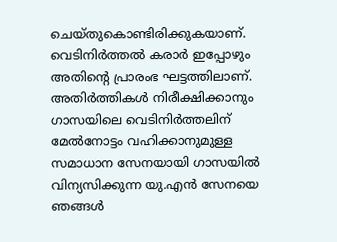ചെയ്തുകൊണ്ടിരിക്കുകയാണ്. വെടിനിര്‍ത്തല്‍ കരാര്‍ ഇപ്പോഴും അതിന്റെ പ്രാരംഭ ഘട്ടത്തിലാണ്. അതിര്‍ത്തികള്‍ നിരീക്ഷിക്കാനും ഗാസയിലെ വെടിനിര്‍ത്തലിന് മേല്‍നോട്ടം വഹിക്കാനുമുള്ള സമാധാന സേനയായി ഗാസയില്‍ വിന്യസിക്കുന്ന യു.എന്‍ സേനയെ ഞങ്ങള്‍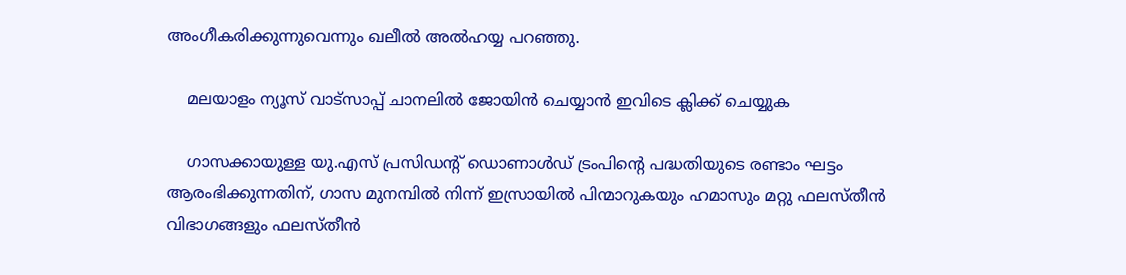അംഗീകരിക്കുന്നുവെന്നും ഖലീല്‍ അല്‍ഹയ്യ പറഞ്ഞു.

    മലയാളം ന്യൂസ് വാട്സാപ്പ് ചാനലിൽ ജോയിൻ ചെയ്യാൻ ഇവിടെ ക്ലിക്ക് ചെയ്യുക

    ഗാസക്കായുള്ള യു.എസ് പ്രസിഡന്റ് ഡൊണാള്‍ഡ് ട്രംപിന്റെ പദ്ധതിയുടെ രണ്ടാം ഘട്ടം ആരംഭിക്കുന്നതിന്, ഗാസ മുനമ്പില്‍ നിന്ന് ഇസ്രായില്‍ പിന്മാറുകയും ഹമാസും മറ്റു ഫലസ്തീന്‍ വിഭാഗങ്ങളും ഫലസ്തീന്‍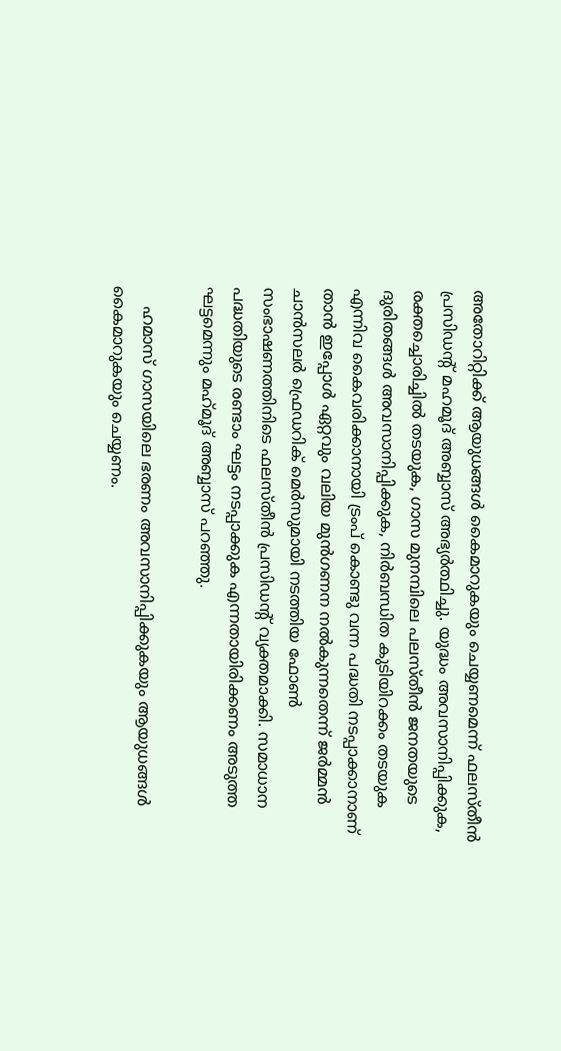അതോറിറ്റിക്ക് ആയുധങ്ങള്‍ കൈമാറുകയും ചെയ്യണമെന്ന് ഫലസ്തീന്‍ പ്രസിഡന്റ് മഹമൂദ് അബ്ബാസ് അഭ്യർത്ഥിച്ചു. യുദ്ധം അവസാനിപ്പിക്കുക, രക്തച്ചൊരിച്ചില്‍ തടയുക, ഗാസ മുനമ്പിലെ പലസ്തീന്‍ ജനതയുടെ ദുരിതങ്ങള്‍ അവസാനിപ്പിക്കുക, നിര്‍ബന്ധിത കുടിയിറക്കം തടയുക എന്നിവ കൈവരിക്കാനായി ട്രംപ് കൊണ്ടു വന്ന പദ്ധതി നടപ്പാക്കാനാണ് താന്‍ ഇപ്പോള്‍ ഏറ്റവും വലിയ മുന്‍ഗണന നല്‍കുന്നതെന്ന് ജര്‍മ്മന്‍ ചാന്‍സലര്‍ ഫ്രെഡറിക് മെര്‍സുമായി നടത്തിയ ഫോണ്‍ സംഭാഷണത്തിനിടെ ഫലസ്തീന്‍ പ്രസിഡന്റ് വ്യക്തമാക്കി. സമാധാന പദ്ധതിയുടെ രണ്ടാം ഘട്ടം നടപ്പാക്കുക എന്നതായിരിക്കണം അടുത്ത ഘട്ടമെന്നും മഹ്‌മൂദ് അബ്ബാസ് പറഞ്ഞു.

    ഹമാസ് ഗാസയിലെ ഭരണം അവസാനിപ്പിക്കുകയും ആയുധങ്ങള്‍ കൈമാറുകയും ചെയ്യണം.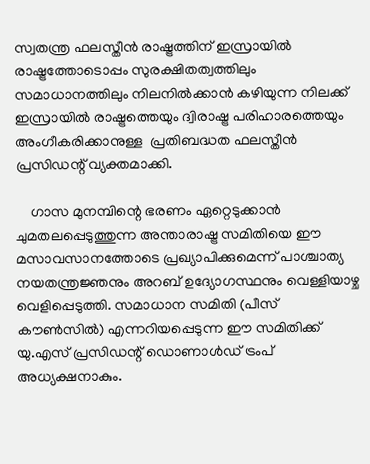സ്വതന്ത്ര ഫലസ്തീന്‍ രാഷ്ട്രത്തിന് ഇസ്രായില്‍ രാഷ്ട്രത്തോടൊപ്പം സുരക്ഷിതത്വത്തിലും സമാധാനത്തിലും നിലനില്‍ക്കാന്‍ കഴിയുന്ന നിലക്ക് ഇസ്രായില്‍ രാഷ്ട്രത്തെയും ദ്വിരാഷ്ട്ര പരിഹാരത്തെയും അംഗീകരിക്കാനുള്ള  പ്രതിബദ്ധത ഫലസ്തീന്‍ പ്രസിഡന്റ് വ്യക്തമാക്കി.

    ഗാസ മുനമ്പിന്റെ ഭരണം ഏറ്റെടുക്കാന്‍ ചുമതലപ്പെടുത്തുന്ന അന്താരാഷ്ട്ര സമിതിയെ ഈ മസാവസാനത്തോടെ പ്രഖ്യാപിക്കുമെന്ന് പാശ്ചാത്യ നയതന്ത്രജ്ഞനും അറബ് ഉദ്യോഗസ്ഥനും വെള്ളിയാഴ്ച വെളിപ്പെടുത്തി. സമാധാന സമിതി (പീസ് കൗണ്‍സില്‍) എന്നറിയപ്പെടുന്ന ഈ സമിതിക്ക് യു.എസ് പ്രസിഡന്റ് ഡൊണാള്‍ഡ് ട്രംപ് അധ്യക്ഷനാകും.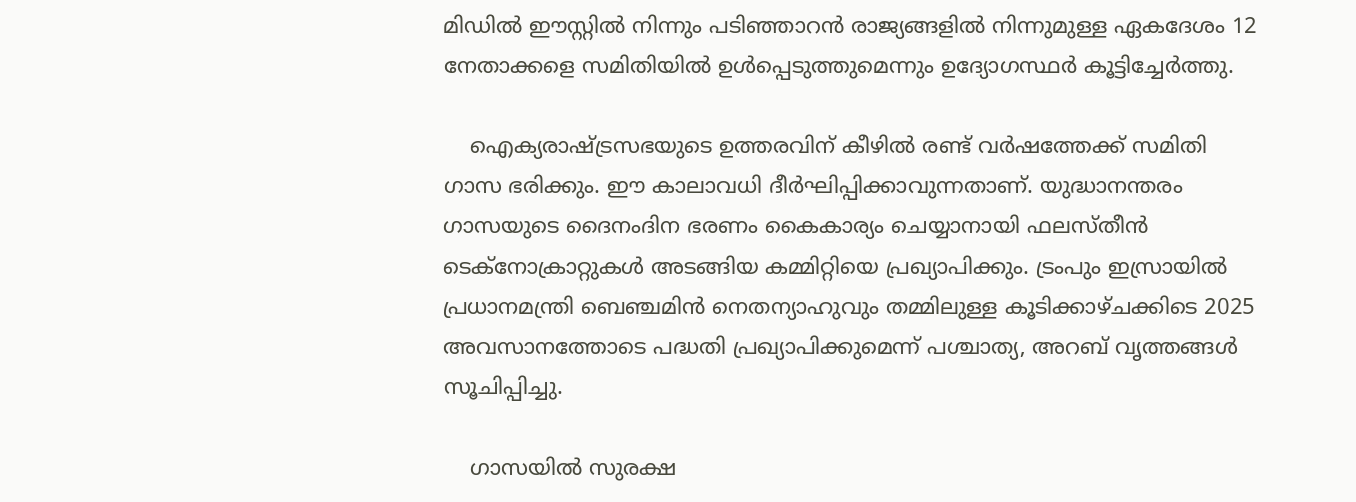മിഡില്‍ ഈസ്റ്റില്‍ നിന്നും പടിഞ്ഞാറന്‍ രാജ്യങ്ങളില്‍ നിന്നുമുള്ള ഏകദേശം 12 നേതാക്കളെ സമിതിയില്‍ ഉള്‍പ്പെടുത്തുമെന്നും ഉദ്യോഗസ്ഥര്‍ കൂട്ടിച്ചേര്‍ത്തു.

    ഐക്യരാഷ്ട്രസഭയുടെ ഉത്തരവിന് കീഴില്‍ രണ്ട് വര്‍ഷത്തേക്ക് സമിതി ഗാസ ഭരിക്കും. ഈ കാലാവധി ദീര്‍ഘിപ്പിക്കാവുന്നതാണ്. യുദ്ധാനന്തരം ഗാസയുടെ ദൈനംദിന ഭരണം കൈകാര്യം ചെയ്യാനായി ഫലസ്തീന്‍ ടെക്‌നോക്രാറ്റുകള്‍ അടങ്ങിയ കമ്മിറ്റിയെ പ്രഖ്യാപിക്കും. ട്രംപും ഇസ്രായില്‍ പ്രധാനമന്ത്രി ബെഞ്ചമിന്‍ നെതന്യാഹുവും തമ്മിലുള്ള കൂടിക്കാഴ്ചക്കിടെ 2025 അവസാനത്തോടെ പദ്ധതി പ്രഖ്യാപിക്കുമെന്ന് പശ്ചാത്യ, അറബ് വൃത്തങ്ങള്‍ സൂചിപ്പിച്ചു.

    ഗാസയില്‍ സുരക്ഷ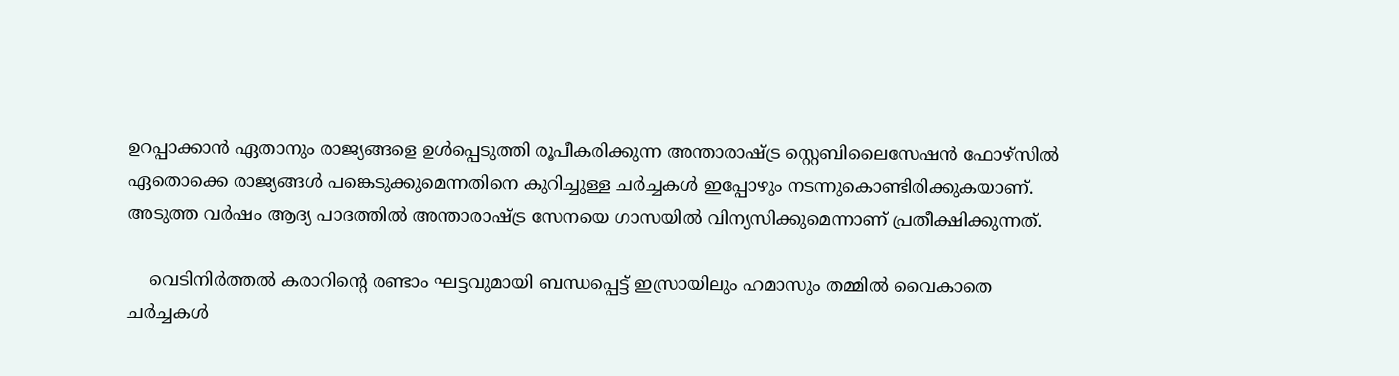ഉറപ്പാക്കാന്‍ ഏതാനും രാജ്യങ്ങളെ ഉള്‍പ്പെടുത്തി രൂപീകരിക്കുന്ന അന്താരാഷ്ട്ര സ്റ്റെബിലൈസേഷന്‍ ഫോഴ്സില്‍ ഏതൊക്കെ രാജ്യങ്ങള്‍ പങ്കെടുക്കുമെന്നതിനെ കുറിച്ചുള്ള ചര്‍ച്ചകള്‍ ഇപ്പോഴും നടന്നുകൊണ്ടിരിക്കുകയാണ്. അടുത്ത വര്‍ഷം ആദ്യ പാദത്തില്‍ അന്താരാഷ്ട്ര സേനയെ ഗാസയില്‍ വിന്യസിക്കുമെന്നാണ് പ്രതീക്ഷിക്കുന്നത്.

    വെടിനിര്‍ത്തല്‍ കരാറിന്റെ രണ്ടാം ഘട്ടവുമായി ബന്ധപ്പെട്ട് ഇസ്രായിലും ഹമാസും തമ്മില്‍ വൈകാതെ ചര്‍ച്ചകള്‍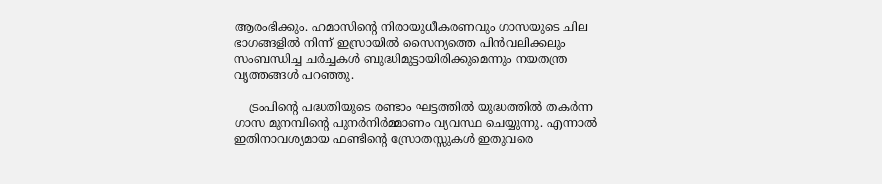ആരംഭിക്കും. ഹമാസിന്റെ നിരായുധീകരണവും ഗാസയുടെ ചില ഭാഗങ്ങളില്‍ നിന്ന് ഇസ്രായില്‍ സൈന്യത്തെ പിന്‍വലിക്കലും സംബന്ധിച്ച ചര്‍ച്ചകള്‍ ബുദ്ധിമുട്ടായിരിക്കുമെന്നും നയതന്ത്ര വൃത്തങ്ങള്‍ പറഞ്ഞു.

    ട്രംപിന്റെ പദ്ധതിയുടെ രണ്ടാം ഘട്ടത്തില്‍ യുദ്ധത്തില്‍ തകര്‍ന്ന ഗാസ മുനമ്പിന്റെ പുനര്‍നിര്‍മ്മാണം വ്യവസ്ഥ ചെയ്യുന്നു. എന്നാല്‍ ഇതിനാവശ്യമായ ഫണ്ടിന്റെ സ്രോതസ്സുകള്‍ ഇതുവരെ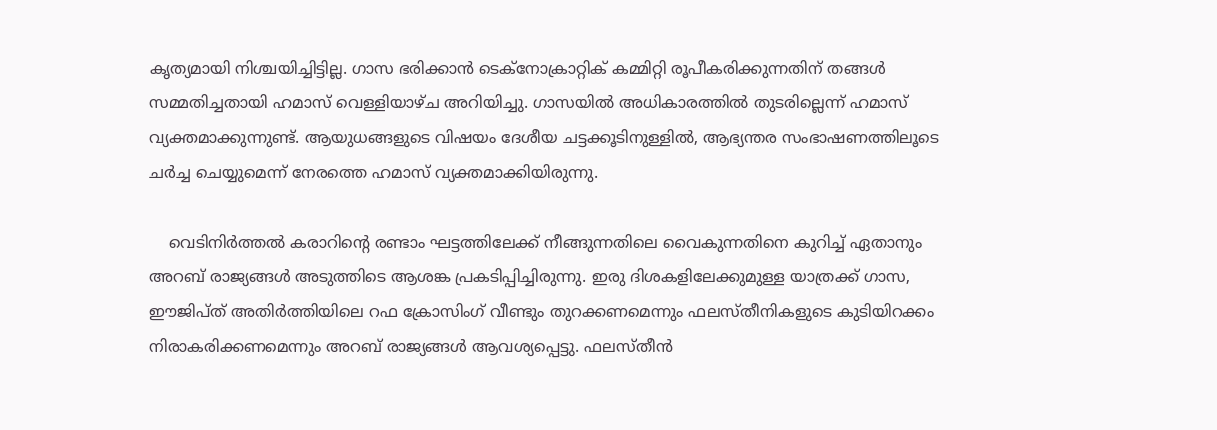കൃത്യമായി നിശ്ചയിച്ചിട്ടില്ല. ഗാസ ഭരിക്കാന്‍ ടെക്‌നോക്രാറ്റിക് കമ്മിറ്റി രൂപീകരിക്കുന്നതിന് തങ്ങള്‍ സമ്മതിച്ചതായി ഹമാസ് വെള്ളിയാഴ്ച അറിയിച്ചു. ഗാസയില്‍ അധികാരത്തില്‍ തുടരില്ലെന്ന് ഹമാസ് വ്യക്തമാക്കുന്നുണ്ട്. ആയുധങ്ങളുടെ വിഷയം ദേശീയ ചട്ടക്കൂടിനുള്ളില്‍, ആഭ്യന്തര സംഭാഷണത്തിലൂടെ ചര്‍ച്ച ചെയ്യുമെന്ന് നേരത്തെ ഹമാസ് വ്യക്തമാക്കിയിരുന്നു.

    വെടിനിര്‍ത്തല്‍ കരാറിന്റെ രണ്ടാം ഘട്ടത്തിലേക്ക് നീങ്ങുന്നതിലെ വൈകുന്നതിനെ കുറിച്ച് ഏതാനും അറബ് രാജ്യങ്ങള്‍ അടുത്തിടെ ആശങ്ക പ്രകടിപ്പിച്ചിരുന്നു. ഇരു ദിശകളിലേക്കുമുള്ള യാത്രക്ക് ഗാസ, ഈജിപ്ത് അതിര്‍ത്തിയിലെ റഫ ക്രോസിംഗ് വീണ്ടും തുറക്കണമെന്നും ഫലസ്തീനികളുടെ കുടിയിറക്കം നിരാകരിക്കണമെന്നും അറബ് രാജ്യങ്ങള്‍ ആവശ്യപ്പെട്ടു. ഫലസ്തീന്‍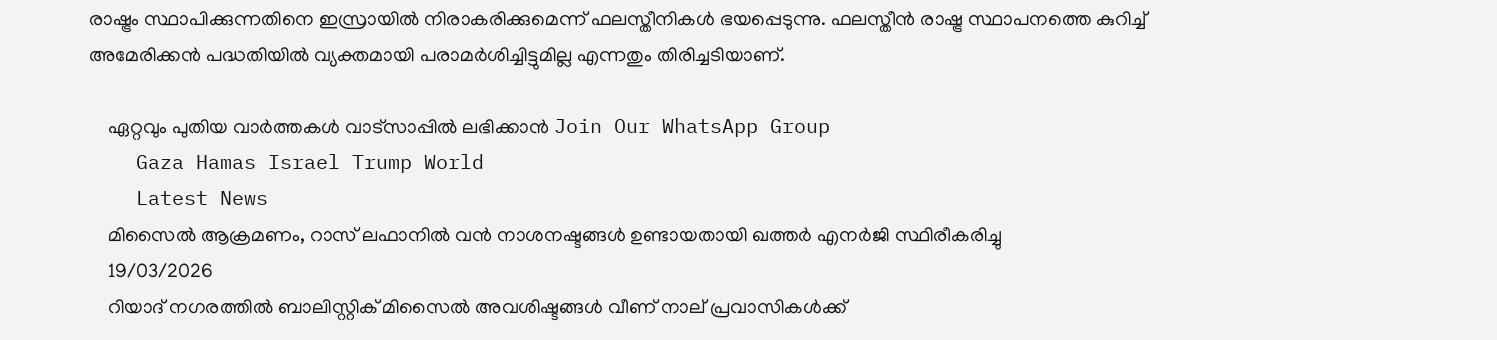രാഷ്ട്രം സ്ഥാപിക്കുന്നതിനെ ഇസ്രായില്‍ നിരാകരിക്കുമെന്ന് ഫലസ്തീനികള്‍ ഭയപ്പെടുന്നു. ഫലസ്തീന്‍ രാഷ്ട്ര സ്ഥാപനത്തെ കുറിച്ച് അമേരിക്കന്‍ പദ്ധതിയില്‍ വ്യക്തമായി പരാമര്‍ശിച്ചിട്ടുമില്ല എന്നതും തിരിച്ചടിയാണ്.

    ഏറ്റവും പുതിയ വാർത്തകൾ വാട്സാപ്പിൽ ലഭിക്കാൻ Join Our WhatsApp Group
    Gaza Hamas Israel Trump World
    Latest News
    മിസൈൽ ആക്രമണം, റാസ് ലഫാനിൽ വൻ നാശനഷ്ടങ്ങൾ ഉണ്ടായതായി ഖത്തർ എനർജി സ്ഥിരീകരിച്ചു
    19/03/2026
    റിയാദ് നഗരത്തിൽ ബാലിസ്റ്റിക് മിസൈൽ അവശിഷ്ടങ്ങൾ വീണ് നാല് പ്രവാസികൾക്ക്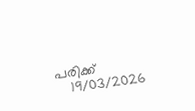പരിക്ക്
    19/03/2026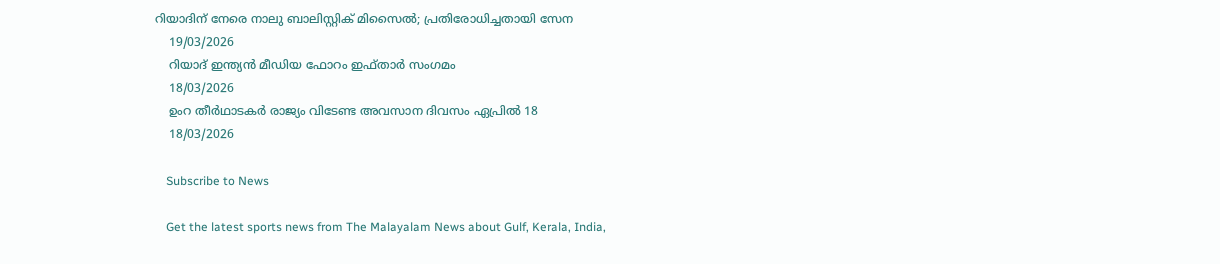റിയാദിന് നേരെ നാലു ബാലിസ്റ്റിക് മിസൈല്‍; പ്രതിരോധിച്ചതായി സേന
    19/03/2026
    റിയാദ് ഇന്ത്യൻ മീഡിയ ഫോറം ഇഫ്താർ സംഗമം
    18/03/2026
    ഉംറ തീര്‍ഥാടകര്‍ രാജ്യം വിടേണ്ട അവസാന ദിവസം ഏപ്രില്‍ 18
    18/03/2026

    Subscribe to News

    Get the latest sports news from The Malayalam News about Gulf, Kerala, India,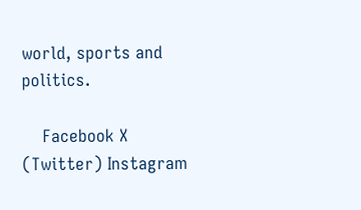world, sports and politics.

    Facebook X (Twitter) Instagram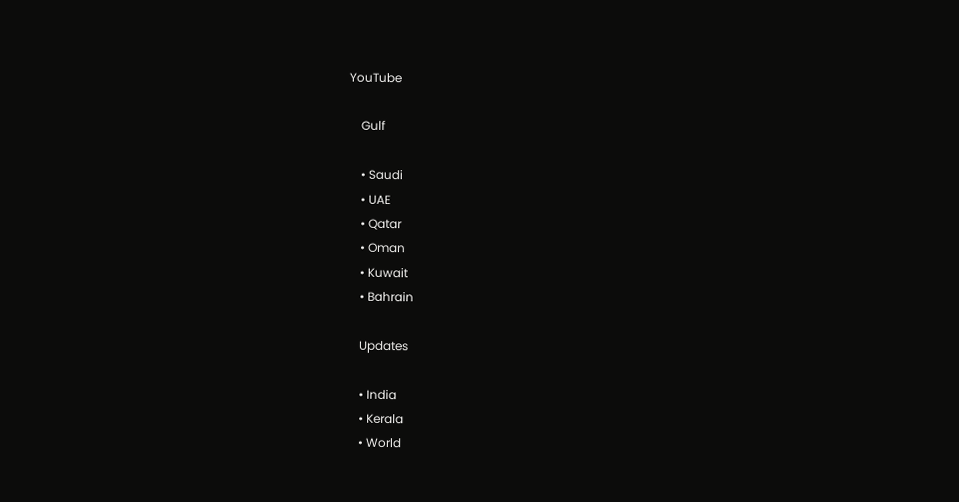YouTube

    Gulf

    • Saudi
    • UAE
    • Qatar
    • Oman
    • Kuwait
    • Bahrain

    Updates

    • India
    • Kerala
    • World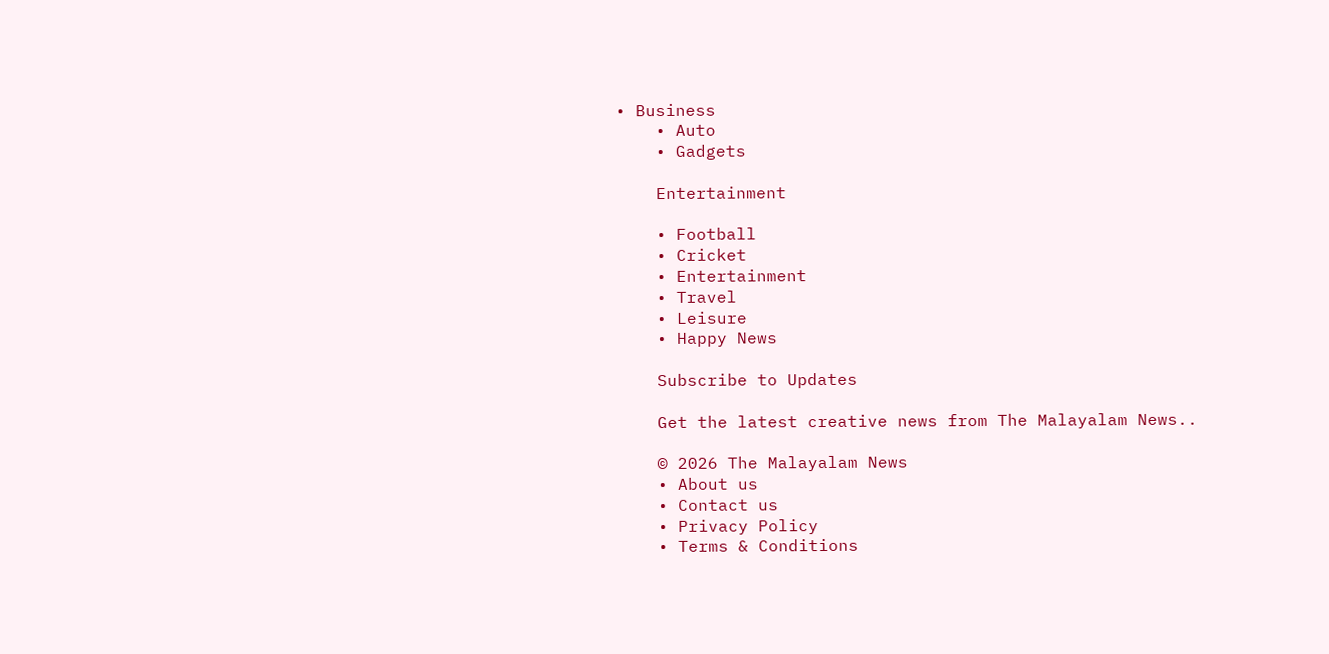• Business
    • Auto
    • Gadgets

    Entertainment

    • Football
    • Cricket
    • Entertainment
    • Travel
    • Leisure
    • Happy News

    Subscribe to Updates

    Get the latest creative news from The Malayalam News..

    © 2026 The Malayalam News
    • About us
    • Contact us
    • Privacy Policy
    • Terms & Conditions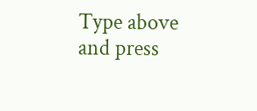Type above and press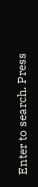Enter to search. Press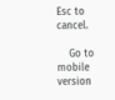Esc to cancel.

    Go to mobile version